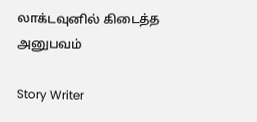லாக்டவுனில் கிடைத்த அனுபவம்

Story Writer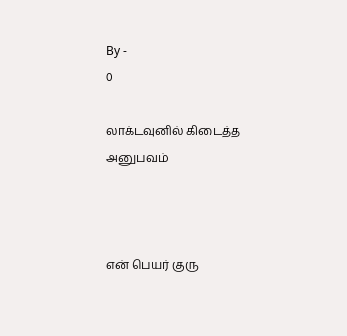By -
0

லாக்டவுனில் கிடைத்த அனுபவம்



என் பெயர் குரு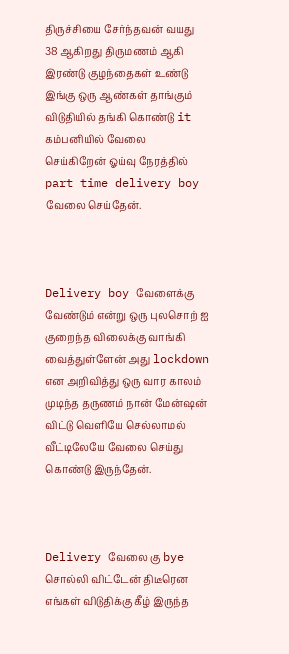திருச்சியை சேர்ந்தவன் வயது 38 ஆகிறது திருமணம் ஆகி இரண்டு குழந்தைகள் உண்டு இங்கு ஒரு ஆண்கள் தாங்கும் விடுதியில் தங்கி கொண்டு it கம்பனியில் வேலை செய்கிறேன் ஓய்வு நேரத்தில் part time delivery boy வேலை செய்தேன்.



Delivery boy வேளைக்கு வேண்டும் என்று ஒரு புலசொற் ஐ குறைந்த விலைக்கு வாங்கி வைத்துள்ளேன் அது lockdown என அறிவித்து ஒரு வார காலம் முடிந்த தருணம் நான் மேன்ஷன் விட்டு வெளியே செல்லாமல் வீட்டிலேயே வேலை செய்து கொண்டு இருந்தேன்.



Delivery வேலை கு bye சொல்லி விட்டேன் திடீரென எங்கள் விடுதிக்கு கீழ் இருந்த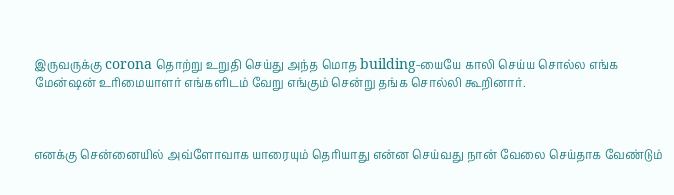இருவருக்கு corona தொற்று உறுதி செய்து அந்த மொத building-யையே காலி செய்ய சொல்ல எங்க மேன்ஷன் உரிமையாளர் எங்களிடம் வேறு எங்கும் சென்று தங்க சொல்லி கூறினார்.



எனக்கு சென்னையில் அவ்ளோவாக யாரையும் தெரியாது என்ன செய்வது நான் வேலை செய்தாக வேண்டும்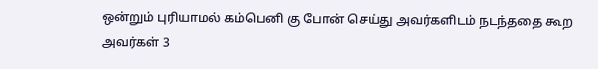ஒன்றும் புரியாமல் கம்பெனி கு போன் செய்து அவர்களிடம் நடந்ததை கூற அவர்கள் 3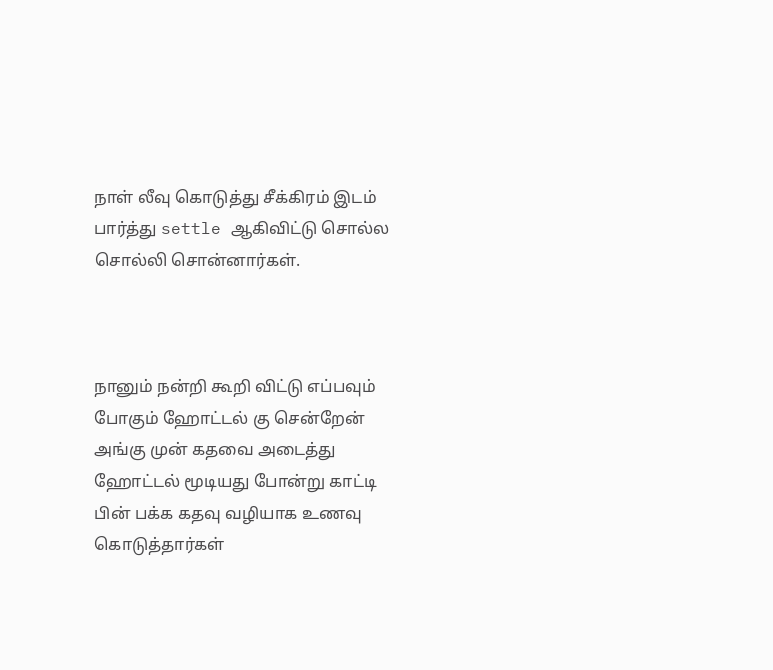நாள் லீவு கொடுத்து சீக்கிரம் இடம் பார்த்து settle ஆகிவிட்டு சொல்ல சொல்லி சொன்னார்கள்.



நானும் நன்றி கூறி விட்டு எப்பவும் போகும் ஹோட்டல் கு சென்றேன் அங்கு முன் கதவை அடைத்து ஹோட்டல் மூடியது போன்று காட்டி பின் பக்க கதவு வழியாக உணவு கொடுத்தார்கள்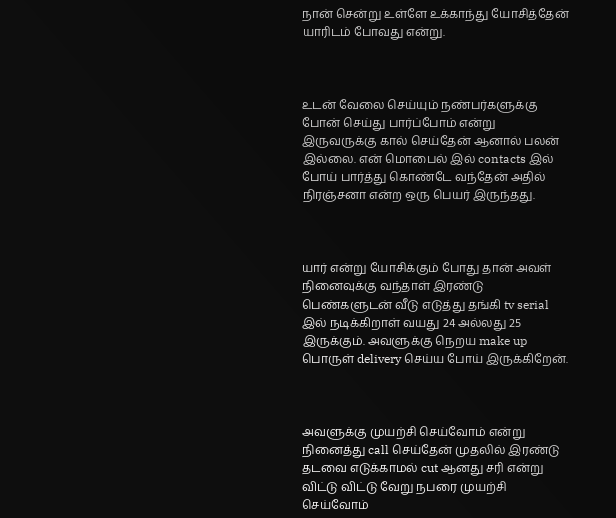நான் சென்று உள்ளே உக்காந்து யோசித்தேன் யாரிடம் போவது என்று.



உடன் வேலை செய்யும் நண்பர்களுக்கு போன் செய்து பார்ப்போம் என்று இருவருக்கு கால் செய்தேன் ஆனால் பலன் இல்லை. என் மொபைல் இல் contacts இல் போய் பார்த்து கொண்டே வந்தேன் அதில் நிரஞ்சனா என்ற ஒரு பெயர் இருந்தது.



யார் என்று யோசிக்கும் போது தான் அவள் நினைவுக்கு வந்தாள் இரண்டு பெண்களுடன் வீடு எடுத்து தங்கி tv serial இல் நடிக்கிறாள் வயது 24 அல்லது 25 இருக்கும். அவளுக்கு நெறய make up பொருள் delivery செய்ய போய் இருக்கிறேன்.



அவளுக்கு முயற்சி செய்வோம் என்று நினைத்து call செய்தேன் முதலில் இரண்டு தடவை எடுக்காமல் cut ஆனது சரி என்று விட்டு விட்டு வேறு நபரை முயற்சி செய்வோம்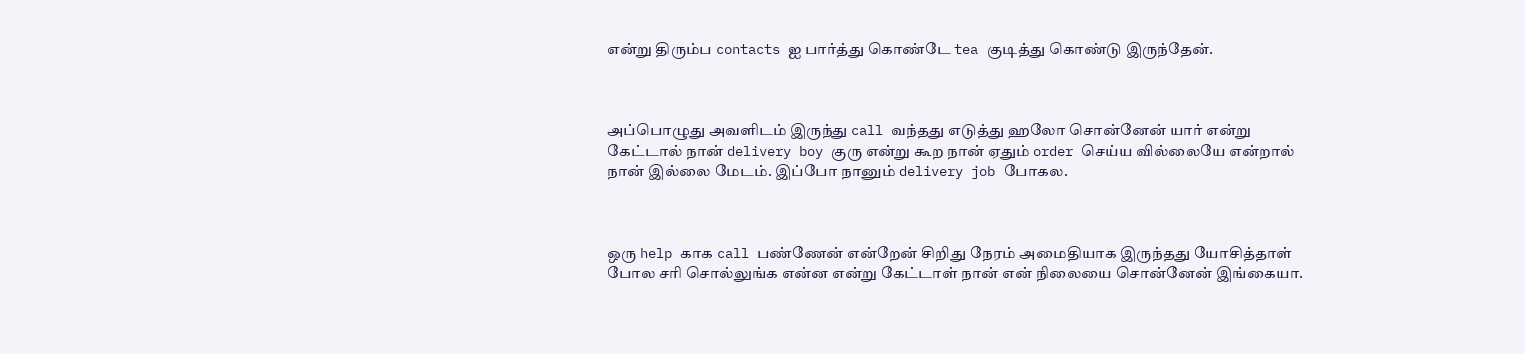என்று திரும்ப contacts ஐ பார்த்து கொண்டே tea குடித்து கொண்டு இருந்தேன்.



அப்பொழுது அவளிடம் இருந்து call வந்தது எடுத்து ஹலோ சொன்னேன் யார் என்று கேட்டால் நான் delivery boy குரு என்று கூற நான் ஏதும் order செய்ய வில்லையே என்றால் நான் இல்லை மேடம். இப்போ நானும் delivery job போகல.



ஒரு help காக call பண்ணேன் என்றேன் சிறிது நேரம் அமைதியாக இருந்தது யோசித்தாள் போல சரி சொல்லுங்க என்ன என்று கேட்டாள் நான் என் நிலையை சொன்னேன் இங்கையா.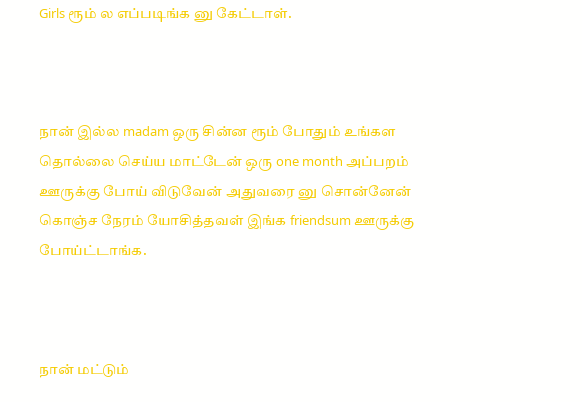Girls ரூம் ல எப்படிங்க னு கேட்டாள்.



நான் இல்ல madam ஒரு சின்ன ரூம் போதும் உங்கள தொல்லை செய்ய மாட்டேன் ஒரு one month அப்பறம் ஊருக்கு போய் விடுவேன் அதுவரை னு சொன்னேன் கொஞ்ச நேரம் யோசித்தவள் இங்க friendsum ஊருக்கு போய்ட்டாங்க.



நான் மட்டும்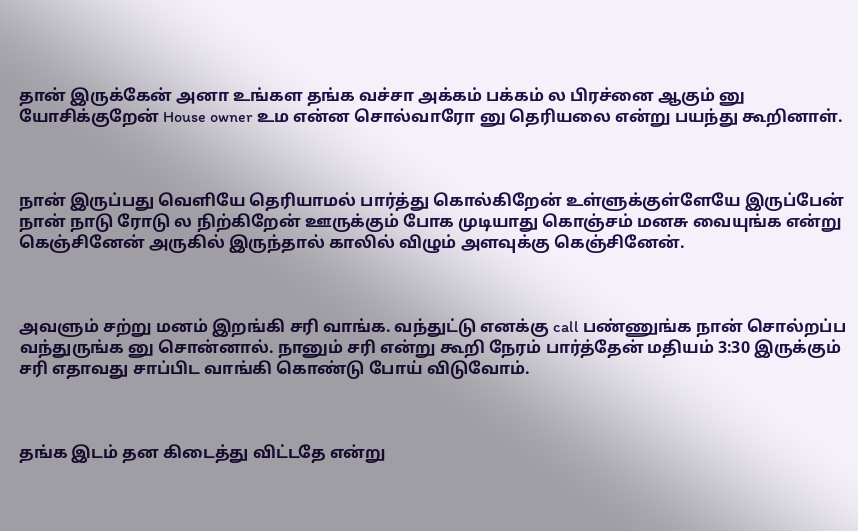தான் இருக்கேன் அனா உங்கள தங்க வச்சா அக்கம் பக்கம் ல பிரச்னை ஆகும் னு யோசிக்குறேன் House owner உம என்ன சொல்வாரோ னு தெரியலை என்று பயந்து கூறினாள்.



நான் இருப்பது வெளியே தெரியாமல் பார்த்து கொல்கிறேன் உள்ளுக்குள்ளேயே இருப்பேன் நான் நாடு ரோடு ல நிற்கிறேன் ஊருக்கும் போக முடியாது கொஞ்சம் மனசு வையுங்க என்று கெஞ்சினேன் அருகில் இருந்தால் காலில் விழும் அளவுக்கு கெஞ்சினேன்.



அவளும் சற்று மனம் இறங்கி சரி வாங்க. வந்துட்டு எனக்கு call பண்ணுங்க நான் சொல்றப்ப வந்துருங்க னு சொன்னால். நானும் சரி என்று கூறி நேரம் பார்த்தேன் மதியம் 3:30 இருக்கும் சரி எதாவது சாப்பிட வாங்கி கொண்டு போய் விடுவோம்.



தங்க இடம் தன கிடைத்து விட்டதே என்று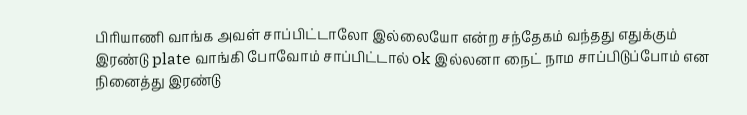பிரியாணி வாங்க அவள் சாப்பிட்டாலோ இல்லையோ என்ற சந்தேகம் வந்தது எதுக்கும் இரண்டு plate வாங்கி போவோம் சாப்பிட்டால் ok இல்லனா நைட் நாம சாப்பிடுப்போம் என நினைத்து இரண்டு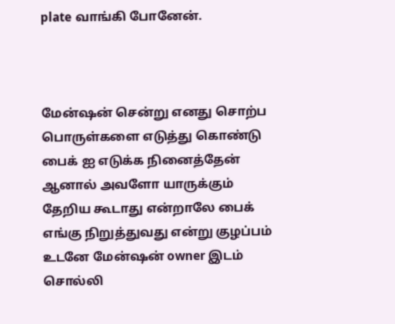plate வாங்கி போனேன்.



மேன்ஷன் சென்று எனது சொற்ப பொருள்களை எடுத்து கொண்டு பைக் ஐ எடுக்க நினைத்தேன் ஆனால் அவளோ யாருக்கும் தேறிய கூடாது என்றாலே பைக் எங்கு நிறுத்துவது என்று குழப்பம் உடனே மேன்ஷன் owner இடம் சொல்லி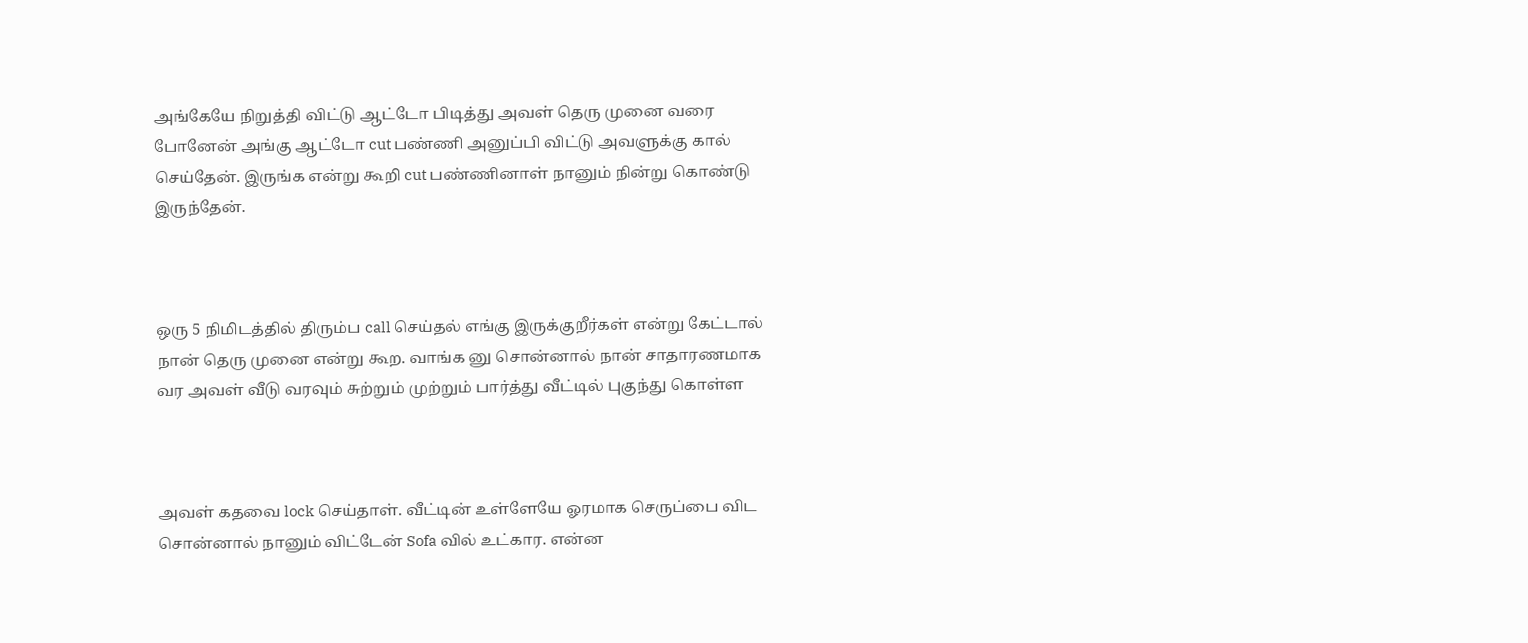அங்கேயே நிறுத்தி விட்டு ஆட்டோ பிடித்து அவள் தெரு முனை வரை போனேன் அங்கு ஆட்டோ cut பண்ணி அனுப்பி விட்டு அவளுக்கு கால் செய்தேன். இருங்க என்று கூறி cut பண்ணினாள் நானும் நின்று கொண்டு இருந்தேன்.



ஒரு 5 நிமிடத்தில் திரும்ப call செய்தல் எங்கு இருக்குறீர்கள் என்று கேட்டால் நான் தெரு முனை என்று கூற. வாங்க னு சொன்னால் நான் சாதாரணமாக வர அவள் வீடு வரவும் சுற்றும் முற்றும் பார்த்து வீட்டில் புகுந்து கொள்ள



அவள் கதவை lock செய்தாள். வீட்டின் உள்ளேயே ஓரமாக செருப்பை விட சொன்னால் நானும் விட்டேன் Sofa வில் உட்கார. என்ன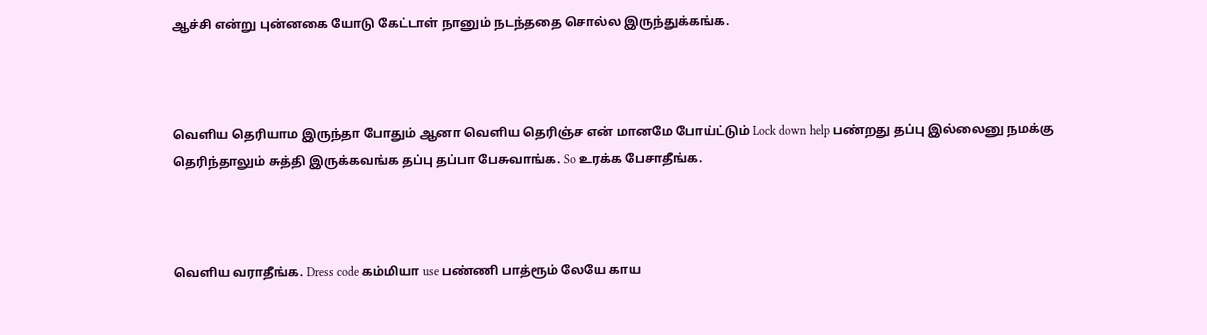ஆச்சி என்று புன்னகை யோடு கேட்டாள் நானும் நடந்ததை சொல்ல இருந்துக்கங்க.



வெளிய தெரியாம இருந்தா போதும் ஆனா வெளிய தெரிஞ்ச என் மானமே போய்ட்டும் Lock down help பண்றது தப்பு இல்லைனு நமக்கு தெரிந்தாலும் சுத்தி இருக்கவங்க தப்பு தப்பா பேசுவாங்க. So உரக்க பேசாதீங்க.



வெளிய வராதீங்க. Dress code கம்மியா use பண்ணி பாத்ரூம் லேயே காய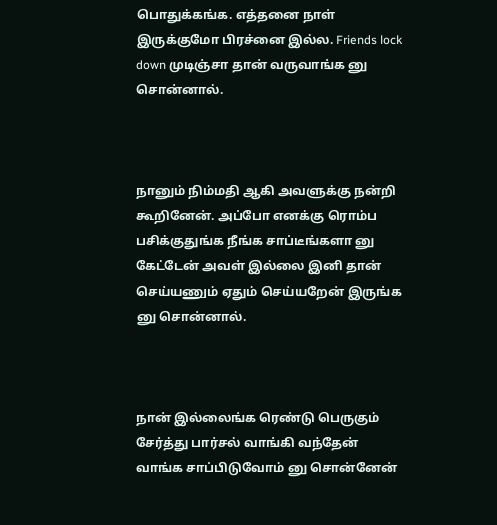பொதுக்கங்க. எத்தனை நாள் இருக்குமோ பிரச்னை இல்ல. Friends lock down முடிஞ்சா தான் வருவாங்க னு சொன்னால்.



நானும் நிம்மதி ஆகி அவளுக்கு நன்றி கூறினேன். அப்போ எனக்கு ரொம்ப பசிக்குதுங்க நீங்க சாப்டீங்களா னு கேட்டேன் அவள் இல்லை இனி தான் செய்யணும் ஏதும் செய்யறேன் இருங்க னு சொன்னால்.



நான் இல்லைங்க ரெண்டு பெருகும் சேர்த்து பார்சல் வாங்கி வந்தேன் வாங்க சாப்பிடுவோம் னு சொன்னேன்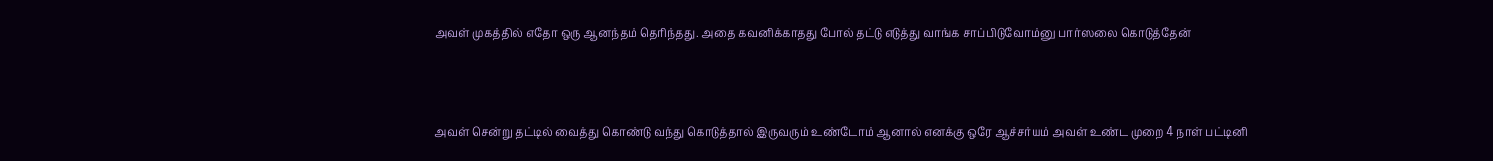அவள் முகத்தில் எதோ ஒரு ஆனந்தம் தெரிந்தது. அதை கவனிக்காதது போல் தட்டு எடுத்து வாங்க சாப்பிடுவோம்னு பார்ஸலை கொடுத்தேன்



அவள் சென்று தட்டில் வைத்து கொண்டு வந்து கொடுத்தால் இருவரும் உண்டோம் ஆனால் எனக்கு ஒரே ஆச்சர்யம் அவள் உண்ட முறை 4 நாள் பட்டினி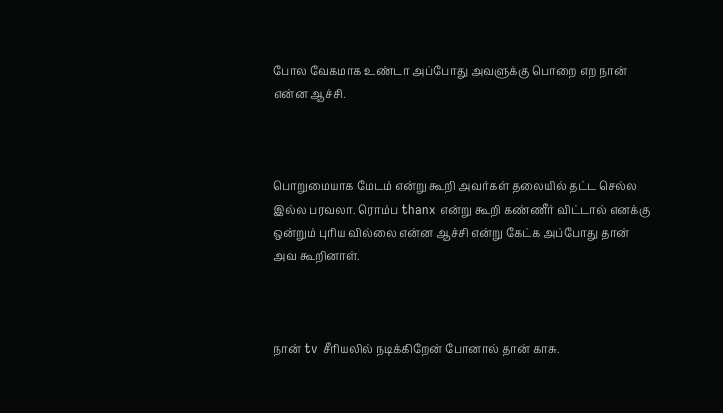போல வேகமாக உண்டா அப்போது அவளுக்கு பொறை எற நான் என்ன ஆச்சி.



பொறுமையாக மேடம் என்று கூறி அவர்கள் தலையில் தட்ட செல்ல இல்ல பரவலா. ரொம்ப thanx என்று கூறி கண்ணீர் விட்டால் எனக்கு ஒன்றும் புரிய வில்லை என்ன ஆச்சி என்று கேட்க அப்போது தான் அவ கூறினாள்.



நான் tv சீரியலில் நடிக்கிறேன் போனால் தான் காசு.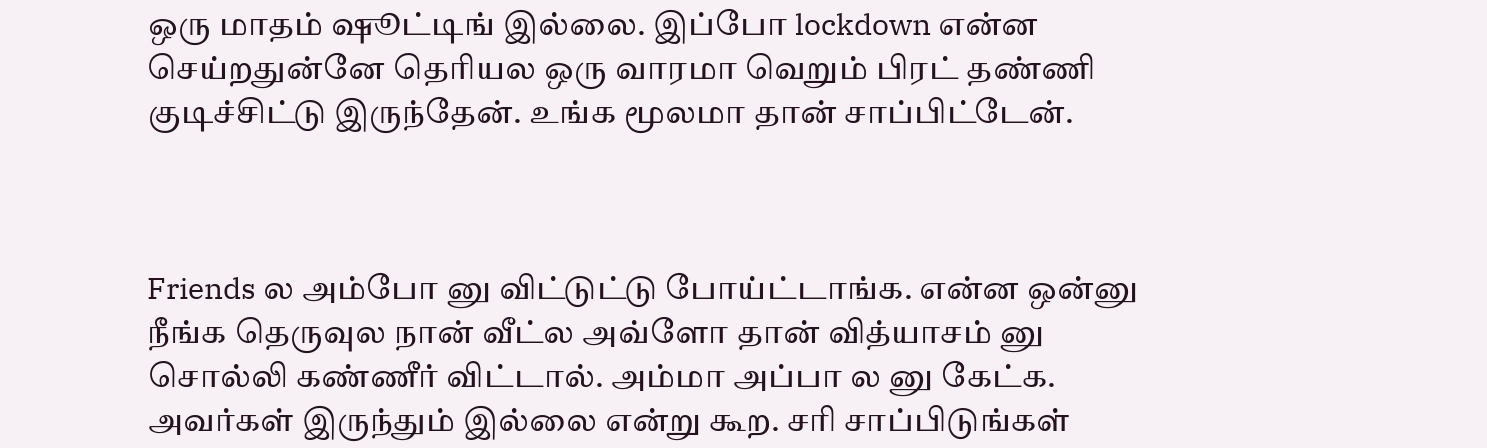ஒரு மாதம் ஷூட்டிங் இல்லை. இப்போ lockdown என்ன செய்றதுன்னே தெரியல ஒரு வாரமா வெறும் பிரட் தண்ணி குடிச்சிட்டு இருந்தேன். உங்க மூலமா தான் சாப்பிட்டேன்.



Friends ல அம்போ னு விட்டுட்டு போய்ட்டாங்க. என்ன ஒன்னு நீங்க தெருவுல நான் வீட்ல அவ்ளோ தான் வித்யாசம் னு சொல்லி கண்ணீர் விட்டால். அம்மா அப்பா ல னு கேட்க. அவர்கள் இருந்தும் இல்லை என்று கூற. சரி சாப்பிடுங்கள்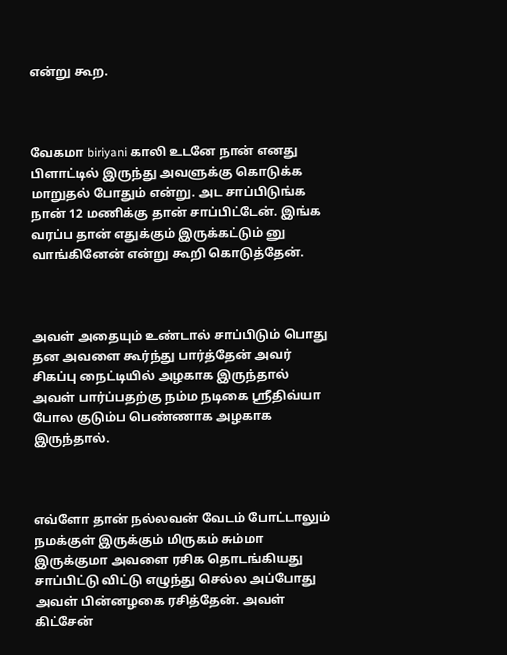என்று கூற.



வேகமா biriyani காலி உடனே நான் எனது பிளாட்டில் இருந்து அவளுக்கு கொடுக்க மாறுதல் போதும் என்று. அட சாப்பிடுங்க நான் 12 மணிக்கு தான் சாப்பிட்டேன். இங்க வரப்ப தான் எதுக்கும் இருக்கட்டும் னு வாங்கினேன் என்று கூறி கொடுத்தேன்.



அவள் அதையும் உண்டால் சாப்பிடும் பொது தன அவளை கூர்ந்து பார்த்தேன் அவர் சிகப்பு நைட்டியில் அழகாக இருந்தால் அவள் பார்ப்பதற்கு நம்ம நடிகை ஸ்ரீதிவ்யா போல குடும்ப பெண்ணாக அழகாக இருந்தால்.



எவ்ளோ தான் நல்லவன் வேடம் போட்டாலும் நமக்குள் இருக்கும் மிருகம் சும்மா இருக்குமா அவளை ரசிக தொடங்கியது சாப்பிட்டு விட்டு எழுந்து செல்ல அப்போது அவள் பின்னழகை ரசித்தேன். அவள் கிட்சேன்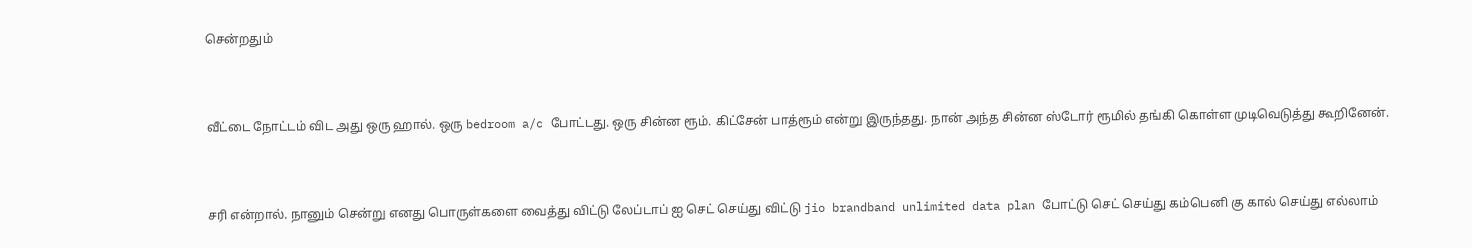சென்றதும்



வீட்டை நோட்டம் விட அது ஒரு ஹால். ஒரு bedroom a/c போட்டது. ஒரு சின்ன ரூம். கிட்சேன் பாத்ரூம் என்று இருந்தது. நான் அந்த சின்ன ஸ்டோர் ரூமில் தங்கி கொள்ள முடிவெடுத்து கூறினேன்.



சரி என்றால். நானும் சென்று எனது பொருள்களை வைத்து விட்டு லேப்டாப் ஐ செட் செய்து விட்டு jio brandband unlimited data plan போட்டு செட் செய்து கம்பெனி கு கால் செய்து எல்லாம்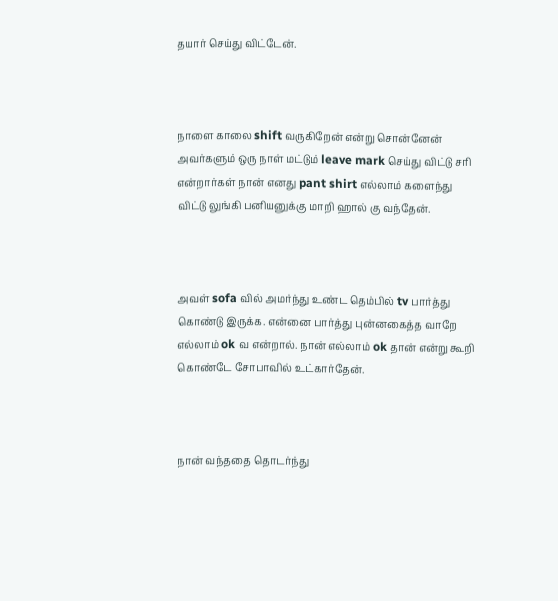தயார் செய்து விட்டேன்.



நாளை காலை shift வருகிறேன் என்று சொன்னேன் அவர்களும் ஒரு நாள் மட்டும் leave mark செய்து விட்டு சரி என்றார்கள் நான் எனது pant shirt எல்லாம் களைந்து விட்டு லுங்கி பனியனுக்கு மாறி ஹால் கு வந்தேன்.



அவள் sofa வில் அமர்ந்து உண்ட தெம்பில் tv பார்த்து கொண்டு இருக்க. என்னை பார்த்து புன்னகைத்த வாறே எல்லாம் ok வ என்றால். நான் எல்லாம் ok தான் என்று கூறி கொண்டே சோபாவில் உட்கார்தேன்.



நான் வந்ததை தொடர்ந்து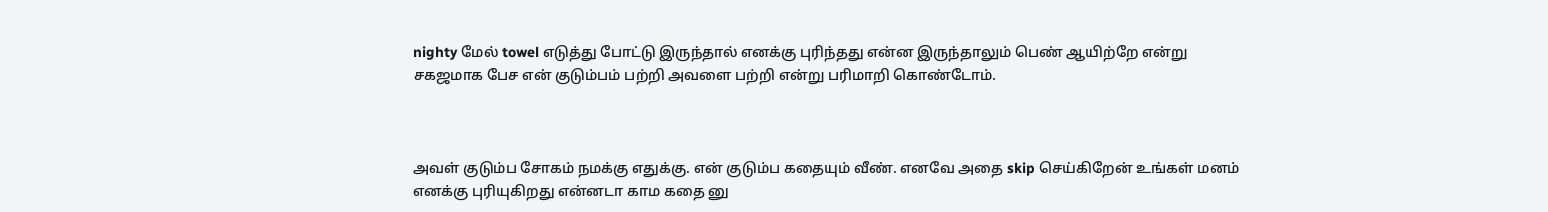nighty மேல் towel எடுத்து போட்டு இருந்தால் எனக்கு புரிந்தது என்ன இருந்தாலும் பெண் ஆயிற்றே என்று சகஜமாக பேச என் குடும்பம் பற்றி அவளை பற்றி என்று பரிமாறி கொண்டோம்.



அவள் குடும்ப சோகம் நமக்கு எதுக்கு. என் குடும்ப கதையும் வீண். எனவே அதை skip செய்கிறேன் உங்கள் மனம் எனக்கு புரியுகிறது என்னடா காம கதை னு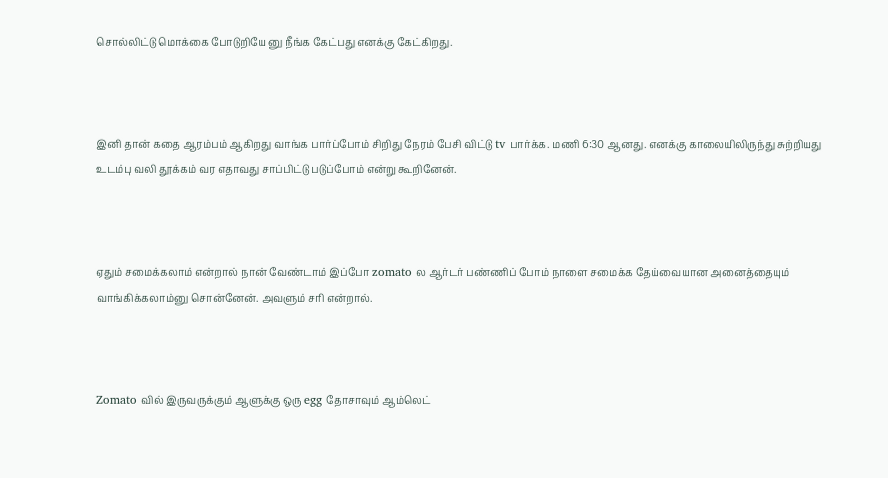சொல்லிட்டு மொக்கை போடுறியே னு நீங்க கேட்பது எனக்கு கேட்கிறது.



இனி தான் கதை ஆரம்பம் ஆகிறது வாங்க பார்ப்போம் சிறிது நேரம் பேசி விட்டு tv பார்க்க. மணி 6:30 ஆனது. எனக்கு காலையிலிருந்து சுற்றியது உடம்பு வலி தூக்கம் வர எதாவது சாப்பிட்டு படுப்போம் என்று கூறினேன்.



ஏதும் சமைக்கலாம் என்றால் நான் வேண்டாம் இப்போ zomato ல ஆர்டர் பண்ணிப் போம் நாளை சமைக்க தேய்வையான அனைத்தையும் வாங்கிக்கலாம்னு சொன்னேன். அவளும் சரி என்றால்.



Zomato வில் இருவருக்கும் ஆளுக்கு ஒரு egg தோசாவும் ஆம்லெட்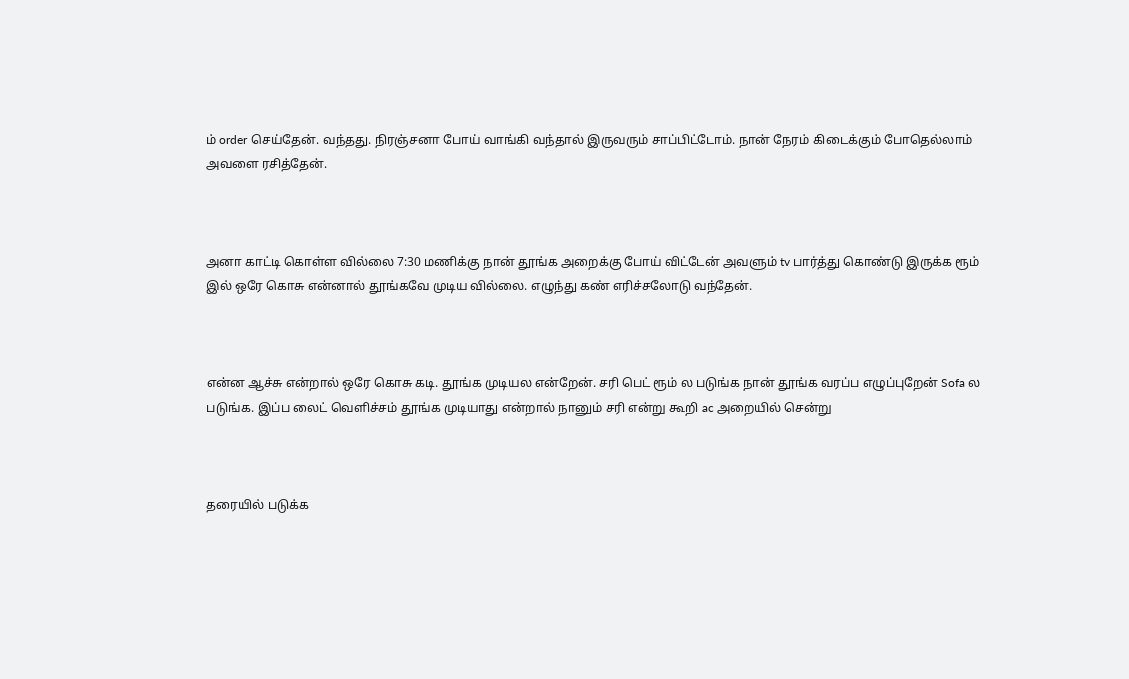ம் order செய்தேன். வந்தது. நிரஞ்சனா போய் வாங்கி வந்தால் இருவரும் சாப்பிட்டோம். நான் நேரம் கிடைக்கும் போதெல்லாம் அவளை ரசித்தேன்.



அனா காட்டி கொள்ள வில்லை 7:30 மணிக்கு நான் தூங்க அறைக்கு போய் விட்டேன் அவளும் tv பார்த்து கொண்டு இருக்க ரூம் இல் ஒரே கொசு என்னால் தூங்கவே முடிய வில்லை. எழுந்து கண் எரிச்சலோடு வந்தேன்.



என்ன ஆச்சு என்றால் ஒரே கொசு கடி. தூங்க முடியல என்றேன். சரி பெட் ரூம் ல படுங்க நான் தூங்க வரப்ப எழுப்புறேன் Sofa ல படுங்க. இப்ப லைட் வெளிச்சம் தூங்க முடியாது என்றால் நானும் சரி என்று கூறி ac அறையில் சென்று



தரையில் படுக்க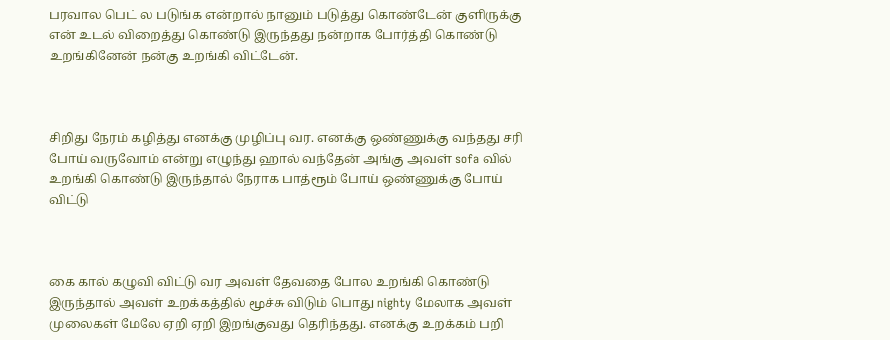பரவால பெட் ல படுங்க என்றால் நானும் படுத்து கொண்டேன் குளிருக்கு என் உடல் விறைத்து கொண்டு இருந்தது நன்றாக போர்த்தி கொண்டு உறங்கினேன் நன்கு உறங்கி விட்டேன்.



சிறிது நேரம் கழித்து எனக்கு முழிப்பு வர. எனக்கு ஒண்ணுக்கு வந்தது சரி போய் வருவோம் என்று எழுந்து ஹால் வந்தேன் அங்கு அவள் sofa வில் உறங்கி கொண்டு இருந்தால் நேராக பாத்ரூம் போய் ஒண்ணுக்கு போய் விட்டு



கை கால் கழுவி விட்டு வர அவள் தேவதை போல உறங்கி கொண்டு இருந்தால் அவள் உறக்கத்தில் மூச்சு விடும் பொது nighty மேலாக அவள் முலைகள் மேலே ஏறி ஏறி இறங்குவது தெரிந்தது. எனக்கு உறக்கம் பறி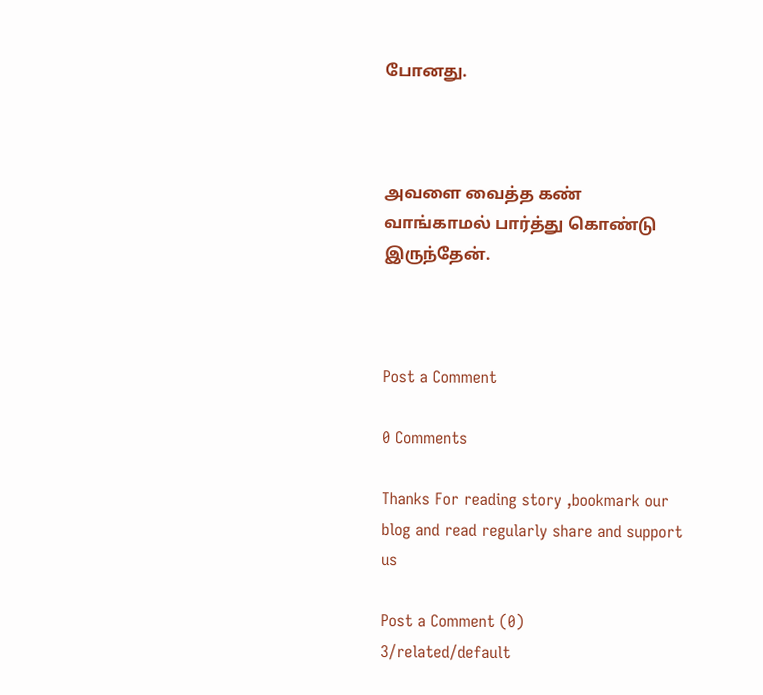போனது.



அவளை வைத்த கண் வாங்காமல் பார்த்து கொண்டு இருந்தேன்.



Post a Comment

0 Comments

Thanks For reading story ,bookmark our blog and read regularly share and support us

Post a Comment (0)
3/related/default